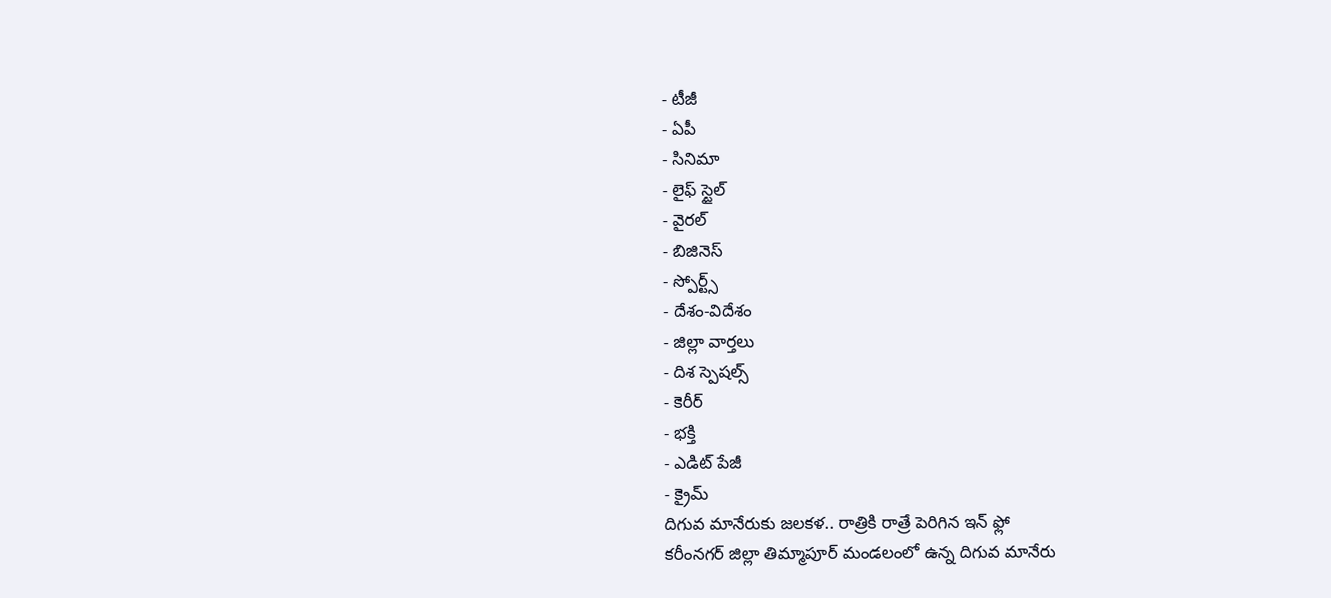- టీజీ
- ఏపీ
- సినిమా
- లైఫ్ స్టైల్
- వైరల్
- బిజినెస్
- స్పోర్ట్స్
- దేశం-విదేశం
- జిల్లా వార్తలు
- దిశ స్పెషల్స్
- కెరీర్
- భక్తి
- ఎడిట్ పేజీ
- క్రైమ్
దిగువ మానేరుకు జలకళ.. రాత్రికి రాత్రే పెరిగిన ఇన్ ఫ్లో
కరీంనగర్ జిల్లా తిమ్మాపూర్ మండలంలో ఉన్న దిగువ మానేరు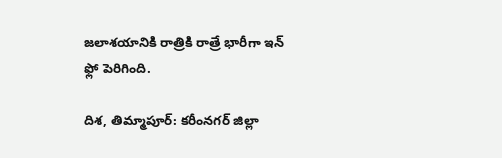జలాశయానికి రాత్రికి రాత్రే భారీగా ఇన్ ఫ్లో పెరిగింది.

దిశ, తిమ్మాపూర్: కరీంనగర్ జిల్లా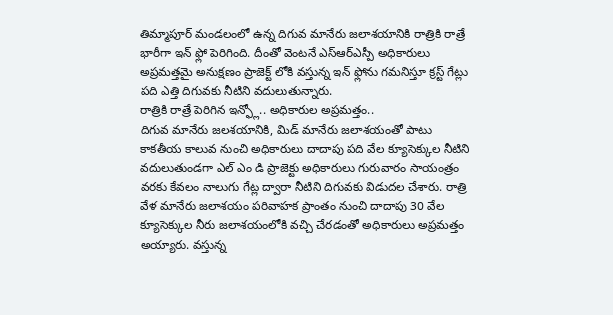తిమ్మాపూర్ మండలంలో ఉన్న దిగువ మానేరు జలాశయానికి రాత్రికి రాత్రే భారీగా ఇన్ ఫ్లో పెరిగింది. దీంతో వెంటనే ఎస్ఆర్ఎస్పీ అధికారులు అప్రమత్తమై అనుక్షణం ప్రాజెక్ట్ లోకి వస్తున్న ఇన్ ఫ్లోను గమనిస్తూ క్రస్ట్ గేట్లు పది ఎత్తి దిగువకు నీటిని వదులుతున్నారు.
రాత్రికి రాత్రే పెరిగిన ఇన్ఫ్లో.. అధికారుల అప్రమత్తం..
దిగువ మానేరు జలశయానికి, మిడ్ మానేరు జలాశయంతో పాటు కాకతీయ కాలువ నుంచి అధికారులు దాదాపు పది వేల క్యూసెక్కుల నీటిని వదులుతుండగా ఎల్ ఎం డి ప్రాజెక్టు అధికారులు గురువారం సాయంత్రం వరకు కేవలం నాలుగు గేట్ల ద్వారా నీటిని దిగువకు విడుదల చేశారు. రాత్రి వేళ మానేరు జలాశయం పరివాహక ప్రాంతం నుంచి దాదాపు 30 వేల క్యూసెక్కుల నీరు జలాశయంలోకి వచ్చి చేరడంతో అధికారులు అప్రమత్తం అయ్యారు. వస్తున్న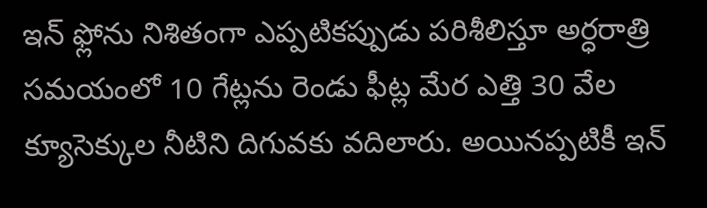ఇన్ ఫ్లోను నిశితంగా ఎప్పటికప్పుడు పరిశీలిస్తూ అర్ధరాత్రి సమయంలో 10 గేట్లను రెండు ఫీట్ల మేర ఎత్తి 30 వేల క్యూసెక్కుల నీటిని దిగువకు వదిలారు. అయినప్పటికీ ఇన్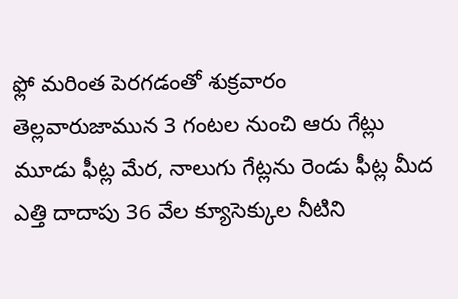ఫ్లో మరింత పెరగడంతో శుక్రవారం తెల్లవారుజామున 3 గంటల నుంచి ఆరు గేట్లు మూడు ఫీట్ల మేర, నాలుగు గేట్లను రెండు ఫీట్ల మీద ఎత్తి దాదాపు 36 వేల క్యూసెక్కుల నీటిని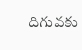దిగువకు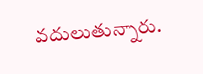వదులుతున్నారు.